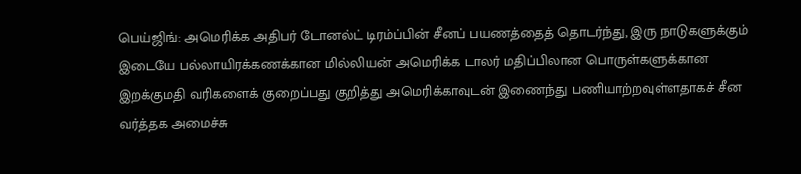பெய்ஜிங்: அமெரிக்க அதிபர் டோனல்ட் டிரம்ப்பின் சீனப் பயணத்தைத் தொடர்ந்து, இரு நாடுகளுக்கும் இடையே பல்லாயிரக்கணக்கான மில்லியன் அமெரிக்க டாலர் மதிப்பிலான பொருள்களுக்கான இறக்குமதி வரிகளைக் குறைப்பது குறித்து அமெரிக்காவுடன் இணைந்து பணியாற்றவுள்ளதாகச் சீன வர்த்தக அமைச்சு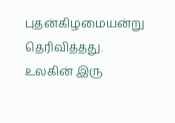புதன்கிழமையன்று தெரிவித்தது.
உலகின் இரு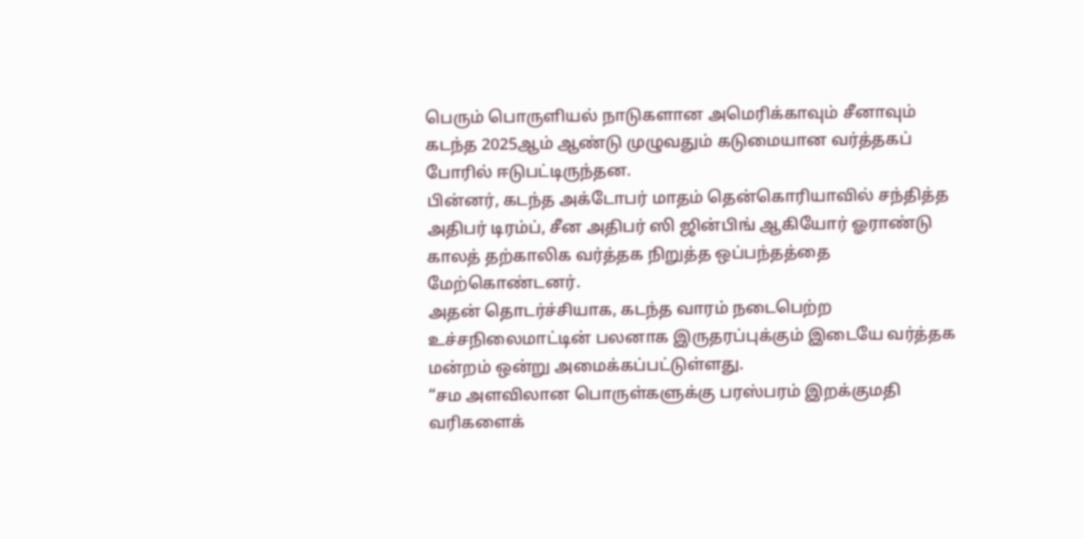பெரும் பொருளியல் நாடுகளான அமெரிக்காவும் சீனாவும் கடந்த 2025ஆம் ஆண்டு முழுவதும் கடுமையான வர்த்தகப் போரில் ஈடுபட்டிருந்தன.
பின்னர், கடந்த அக்டோபர் மாதம் தென்கொரியாவில் சந்தித்த அதிபர் டிரம்ப், சீன அதிபர் ஸி ஜின்பிங் ஆகியோர் ஓராண்டு காலத் தற்காலிக வர்த்தக நிறுத்த ஒப்பந்தத்தை மேற்கொண்டனர்.
அதன் தொடர்ச்சியாக, கடந்த வாரம் நடைபெற்ற உச்சநிலைமாட்டின் பலனாக இருதரப்புக்கும் இடையே வர்த்தக மன்றம் ஒன்று அமைக்கப்பட்டுள்ளது.
“சம அளவிலான பொருள்களுக்கு பரஸ்பரம் இறக்குமதி வரிகளைக்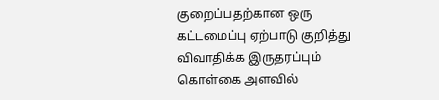குறைப்பதற்கான ஒரு கட்டமைப்பு ஏற்பாடு குறித்து விவாதிக்க இருதரப்பும் கொள்கை அளவில்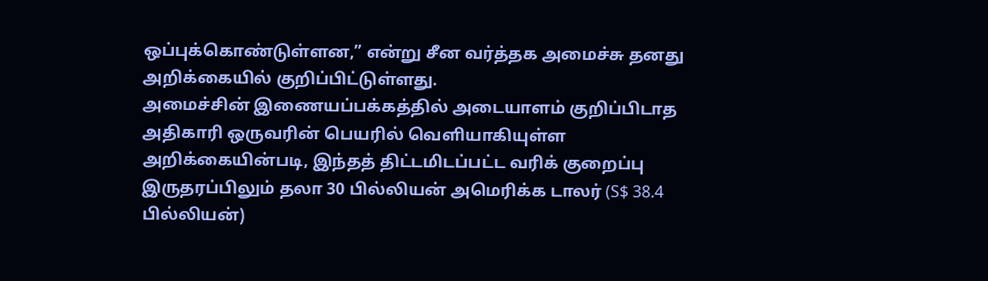ஒப்புக்கொண்டுள்ளன,” என்று சீன வர்த்தக அமைச்சு தனது அறிக்கையில் குறிப்பிட்டுள்ளது.
அமைச்சின் இணையப்பக்கத்தில் அடையாளம் குறிப்பிடாத அதிகாரி ஒருவரின் பெயரில் வெளியாகியுள்ள அறிக்கையின்படி, இந்தத் திட்டமிடப்பட்ட வரிக் குறைப்பு இருதரப்பிலும் தலா 30 பில்லியன் அமெரிக்க டாலர் (S$ 38.4 பில்லியன்)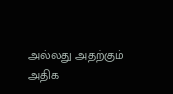அல்லது அதற்கும் அதிக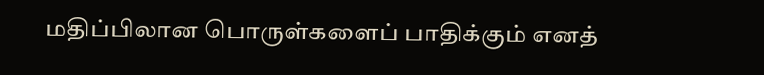மதிப்பிலான பொருள்களைப் பாதிக்கும் எனத்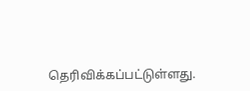தெரிவிக்கப்பட்டுள்ளது.